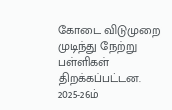கோடை விடுமுறை முடிந்து நேற்று பள்ளிகள் திறக்கப்பட்டன. 2025-26ம்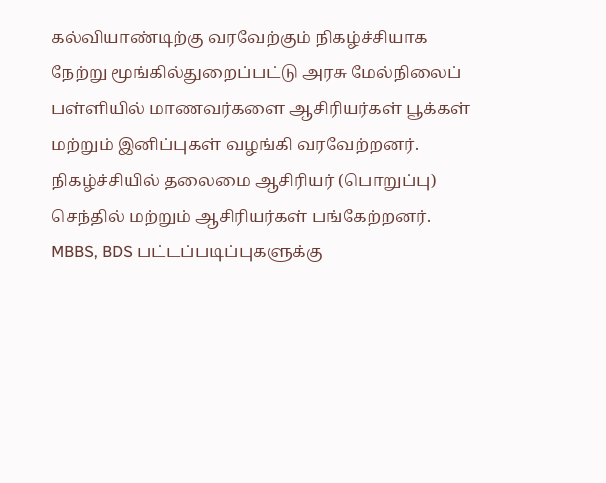கல்வியாண்டிற்கு வரவேற்கும் நிகழ்ச்சியாக நேற்று மூங்கில்துறைப்பட்டு அரசு மேல்நிலைப் பள்ளியில் மாணவர்களை ஆசிரியர்கள் பூக்கள் மற்றும் இனிப்புகள் வழங்கி வரவேற்றனர். நிகழ்ச்சியில் தலைமை ஆசிரியர் (பொறுப்பு) செந்தில் மற்றும் ஆசிரியர்கள் பங்கேற்றனர்.
MBBS, BDS பட்டப்படிப்புகளுக்கு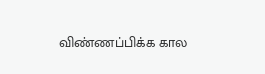விண்ணப்பிக்க கால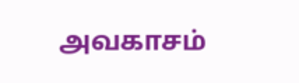அவகாசம்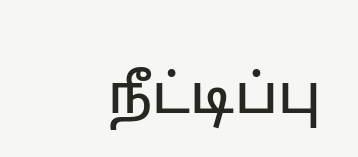நீட்டிப்பு